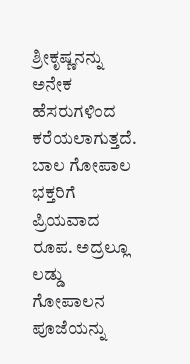ಶ್ರೀಕೃಷ್ಣನನ್ನು ಅನೇಕ ಹೆಸರುಗಳಿಂದ ಕರೆಯಲಾಗುತ್ತದೆ. ಬಾಲ ಗೋಪಾಲ ಭಕ್ತರಿಗೆ ಪ್ರಿಯವಾದ ರೂಪ. ಅದ್ರಲ್ಲೂ ಲಡ್ಡು ಗೋಪಾಲನ ಪೂಜೆಯನ್ನು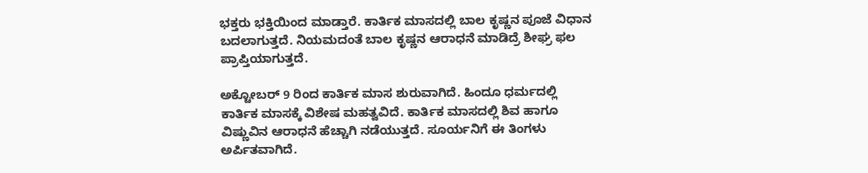ಭಕ್ತರು ಭಕ್ತಿಯಿಂದ ಮಾಡ್ತಾರೆ. ಕಾರ್ತಿಕ ಮಾಸದಲ್ಲಿ ಬಾಲ ಕೃಷ್ಣನ ಪೂಜೆ ವಿಧಾನ ಬದಲಾಗುತ್ತದೆ. ನಿಯಮದಂತೆ ಬಾಲ ಕೃಷ್ಣನ ಆರಾಧನೆ ಮಾಡಿದ್ರೆ ಶೀಘ್ರ ಫಲ ಪ್ರಾಪ್ತಿಯಾಗುತ್ತದೆ.

ಅಕ್ಟೋಬರ್ 9 ರಿಂದ ಕಾರ್ತಿಕ ಮಾಸ ಶುರುವಾಗಿದೆ. ಹಿಂದೂ ಧರ್ಮದಲ್ಲಿ ಕಾರ್ತಿಕ ಮಾಸಕ್ಕೆ ವಿಶೇಷ ಮಹತ್ವವಿದೆ. ಕಾರ್ತಿಕ ಮಾಸದಲ್ಲಿ ಶಿವ ಹಾಗೂ ವಿಷ್ಣುವಿನ ಆರಾಧನೆ ಹೆಚ್ಚಾಗಿ ನಡೆಯುತ್ತದೆ. ಸೂರ್ಯನಿಗೆ ಈ ತಿಂಗಳು ಅರ್ಪಿತವಾಗಿದೆ.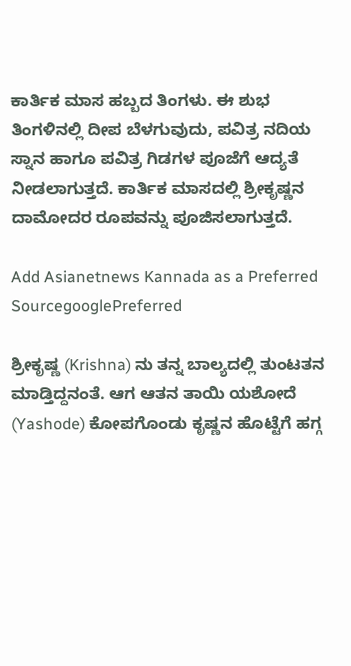ಕಾರ್ತಿಕ ಮಾಸ ಹಬ್ಬದ ತಿಂಗಳು. ಈ ಶುಭ ತಿಂಗಳಿನಲ್ಲಿ ದೀಪ ಬೆಳಗುವುದು, ಪವಿತ್ರ ನದಿಯ ಸ್ನಾನ ಹಾಗೂ ಪವಿತ್ರ ಗಿಡಗಳ ಪೂಜೆಗೆ ಆದ್ಯತೆ ನೀಡಲಾಗುತ್ತದೆ. ಕಾರ್ತಿಕ ಮಾಸದಲ್ಲಿ ಶ್ರೀಕೃಷ್ಣನ ದಾಮೋದರ ರೂಪವನ್ನು ಪೂಜಿಸಲಾಗುತ್ತದೆ.

Add Asianetnews Kannada as a Preferred SourcegooglePreferred

ಶ್ರೀಕೃಷ್ಣ (Krishna) ನು ತನ್ನ ಬಾಲ್ಯದಲ್ಲಿ ತುಂಟತನ ಮಾಡ್ತಿದ್ದನಂತೆ. ಆಗ ಆತನ ತಾಯಿ ಯಶೋದೆ (Yashode) ಕೋಪಗೊಂಡು ಕೃಷ್ಣನ ಹೊಟ್ಟೆಗೆ ಹಗ್ಗ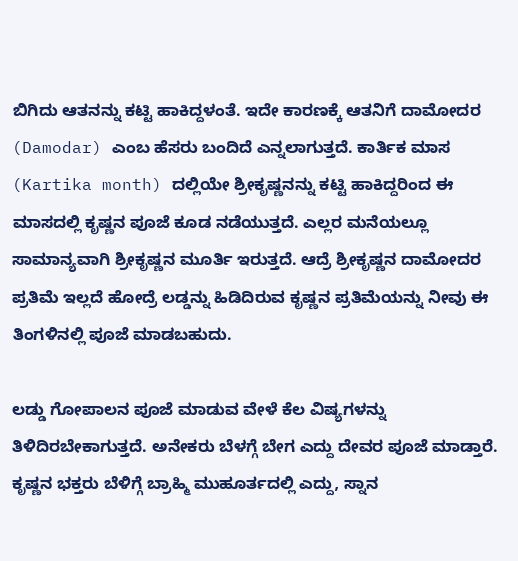ಬಿಗಿದು ಆತನನ್ನು ಕಟ್ಟಿ ಹಾಕಿದ್ದಳಂತೆ. ಇದೇ ಕಾರಣಕ್ಕೆ ಆತನಿಗೆ ದಾಮೋದರ (Damodar) ಎಂಬ ಹೆಸರು ಬಂದಿದೆ ಎನ್ನಲಾಗುತ್ತದೆ. ಕಾರ್ತಿಕ ಮಾಸ (Kartika month) ದಲ್ಲಿಯೇ ಶ್ರೀಕೃಷ್ಣನನ್ನು ಕಟ್ಟಿ ಹಾಕಿದ್ದರಿಂದ ಈ ಮಾಸದಲ್ಲಿ ಕೃಷ್ಣನ ಪೂಜೆ ಕೂಡ ನಡೆಯುತ್ತದೆ. ಎಲ್ಲರ ಮನೆಯಲ್ಲೂ ಸಾಮಾನ್ಯವಾಗಿ ಶ್ರೀಕೃಷ್ಣನ ಮೂರ್ತಿ ಇರುತ್ತದೆ. ಆದ್ರೆ ಶ್ರೀಕೃಷ್ಣನ ದಾಮೋದರ ಪ್ರತಿಮೆ ಇಲ್ಲದೆ ಹೋದ್ರೆ ಲಡ್ಡನ್ನು ಹಿಡಿದಿರುವ ಕೃಷ್ಣನ ಪ್ರತಿಮೆಯನ್ನು ನೀವು ಈ ತಿಂಗಳಿನಲ್ಲಿ ಪೂಜೆ ಮಾಡಬಹುದು.

ಲಡ್ಡು ಗೋಪಾಲನ ಪೂಜೆ ಮಾಡುವ ವೇಳೆ ಕೆಲ ವಿಷ್ಯಗಳನ್ನು ತಿಳಿದಿರಬೇಕಾಗುತ್ತದೆ. ಅನೇಕರು ಬೆಳಗ್ಗೆ ಬೇಗ ಎದ್ದು ದೇವರ ಪೂಜೆ ಮಾಡ್ತಾರೆ. ಕೃಷ್ಣನ ಭಕ್ತರು ಬೆಳಿಗ್ಗೆ ಬ್ರಾಹ್ಮಿ ಮುಹೂರ್ತದಲ್ಲಿ ಎದ್ದು, ಸ್ನಾನ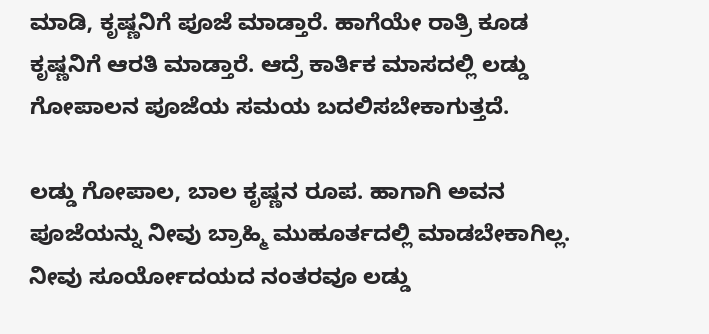ಮಾಡಿ, ಕೃಷ್ಣನಿಗೆ ಪೂಜೆ ಮಾಡ್ತಾರೆ. ಹಾಗೆಯೇ ರಾತ್ರಿ ಕೂಡ ಕೃಷ್ಣನಿಗೆ ಆರತಿ ಮಾಡ್ತಾರೆ. ಆದ್ರೆ ಕಾರ್ತಿಕ ಮಾಸದಲ್ಲಿ ಲಡ್ಡು ಗೋಪಾಲನ ಪೂಜೆಯ ಸಮಯ ಬದಲಿಸಬೇಕಾಗುತ್ತದೆ.

ಲಡ್ಡು ಗೋಪಾಲ, ಬಾಲ ಕೃಷ್ಣನ ರೂಪ. ಹಾಗಾಗಿ ಅವನ ಪೂಜೆಯನ್ನು ನೀವು ಬ್ರಾಹ್ಮಿ ಮುಹೂರ್ತದಲ್ಲಿ ಮಾಡಬೇಕಾಗಿಲ್ಲ. ನೀವು ಸೂರ್ಯೋದಯದ ನಂತರವೂ ಲಡ್ಡು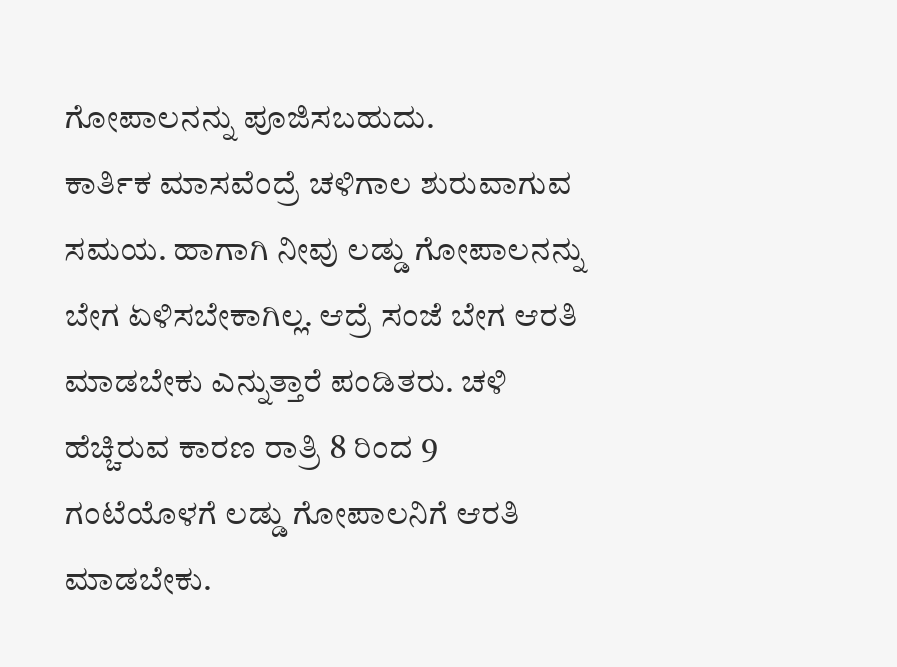ಗೋಪಾಲನನ್ನು ಪೂಜಿಸಬಹುದು.
ಕಾರ್ತಿಕ ಮಾಸವೆಂದ್ರೆ ಚಳಿಗಾಲ ಶುರುವಾಗುವ ಸಮಯ. ಹಾಗಾಗಿ ನೀವು ಲಡ್ಡು ಗೋಪಾಲನನ್ನು ಬೇಗ ಏಳಿಸಬೇಕಾಗಿಲ್ಲ. ಆದ್ರೆ ಸಂಜೆ ಬೇಗ ಆರತಿ ಮಾಡಬೇಕು ಎನ್ನುತ್ತಾರೆ ಪಂಡಿತರು. ಚಳಿ ಹೆಚ್ಚಿರುವ ಕಾರಣ ರಾತ್ರಿ 8 ರಿಂದ 9 ಗಂಟೆಯೊಳಗೆ ಲಡ್ಡು ಗೋಪಾಲನಿಗೆ ಆರತಿ ಮಾಡಬೇಕು.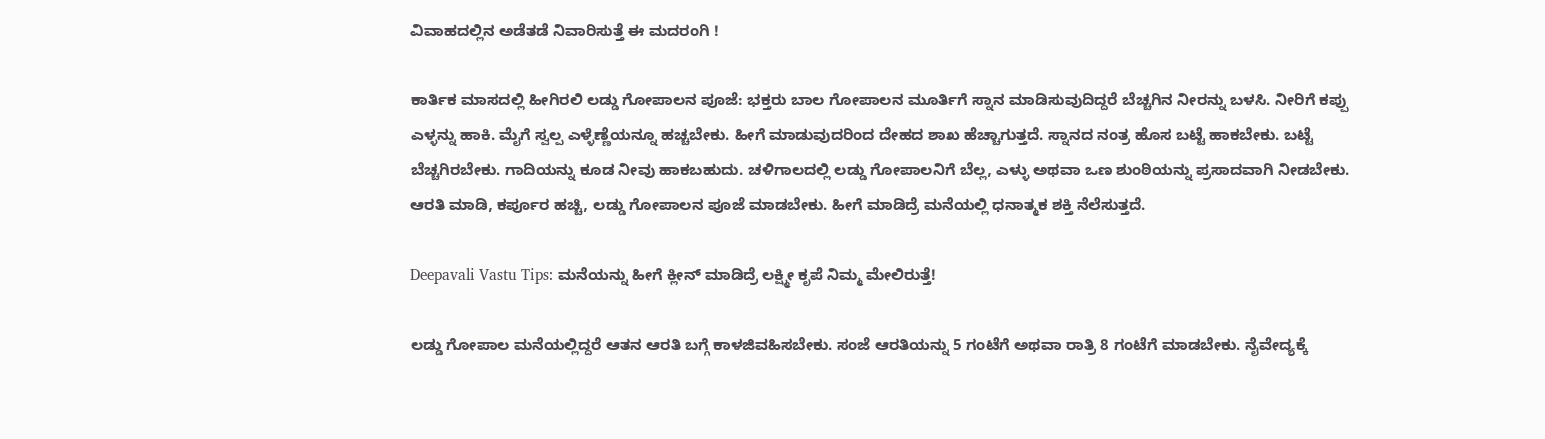ವಿವಾಹದಲ್ಲಿನ ಅಡೆತಡೆ ನಿವಾರಿಸುತ್ತೆ ಈ ಮದರಂಗಿ !

ಕಾರ್ತಿಕ ಮಾಸದಲ್ಲಿ ಹೀಗಿರಲಿ ಲಡ್ಡು ಗೋಪಾಲನ ಪೂಜೆ: ಭಕ್ತರು ಬಾಲ ಗೋಪಾಲನ ಮೂರ್ತಿಗೆ ಸ್ನಾನ ಮಾಡಿಸುವುದಿದ್ದರೆ ಬೆಚ್ಚಗಿನ ನೀರನ್ನು ಬಳಸಿ. ನೀರಿಗೆ ಕಪ್ಪು ಎಳ್ಳನ್ನು ಹಾಕಿ. ಮೈಗೆ ಸ್ವಲ್ಪ ಎಳ್ಳೆಣ್ಣೆಯನ್ನೂ ಹಚ್ಚಬೇಕು. ಹೀಗೆ ಮಾಡುವುದರಿಂದ ದೇಹದ ಶಾಖ ಹೆಚ್ಚಾಗುತ್ತದೆ. ಸ್ನಾನದ ನಂತ್ರ ಹೊಸ ಬಟ್ಟೆ ಹಾಕಬೇಕು. ಬಟ್ಟೆ ಬೆಚ್ಚಗಿರಬೇಕು. ಗಾದಿಯನ್ನು ಕೂಡ ನೀವು ಹಾಕಬಹುದು. ಚಳಿಗಾಲದಲ್ಲಿ ಲಡ್ಡು ಗೋಪಾಲನಿಗೆ ಬೆಲ್ಲ, ಎಳ್ಳು ಅಥವಾ ಒಣ ಶುಂಠಿಯನ್ನು ಪ್ರಸಾದವಾಗಿ ನೀಡಬೇಕು. ಆರತಿ ಮಾಡಿ, ಕರ್ಪೂರ ಹಚ್ಚಿ, ಲಡ್ಡು ಗೋಪಾಲನ ಪೂಜೆ ಮಾಡಬೇಕು. ಹೀಗೆ ಮಾಡಿದ್ರೆ ಮನೆಯಲ್ಲಿ ಧನಾತ್ಮಕ ಶಕ್ತಿ ನೆಲೆಸುತ್ತದೆ.

Deepavali Vastu Tips: ಮನೆಯನ್ನು ಹೀಗೆ ಕ್ಲೀನ್ ಮಾಡಿದ್ರೆ ಲಕ್ಷ್ಮೀ ಕೃಪೆ ನಿಮ್ಮ ಮೇಲಿರುತ್ತೆ!

ಲಡ್ಡು ಗೋಪಾಲ ಮನೆಯಲ್ಲಿದ್ದರೆ ಆತನ ಆರತಿ ಬಗ್ಗೆ ಕಾಳಜಿವಹಿಸಬೇಕು. ಸಂಜೆ ಆರತಿಯನ್ನು 5 ಗಂಟೆಗೆ ಅಥವಾ ರಾತ್ರಿ 8 ಗಂಟೆಗೆ ಮಾಡಬೇಕು. ನೈವೇದ್ಯಕ್ಕೆ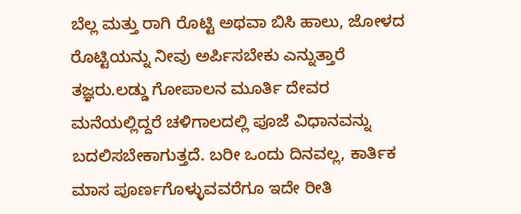ಬೆಲ್ಲ ಮತ್ತು ರಾಗಿ ರೊಟ್ಟಿ ಅಥವಾ ಬಿಸಿ ಹಾಲು, ಜೋಳದ ರೊಟ್ಟಿಯನ್ನು ನೀವು ಅರ್ಪಿಸಬೇಕು ಎನ್ನುತ್ತಾರೆ ತಜ್ಞರು.ಲಡ್ಡು ಗೋಪಾಲನ ಮೂರ್ತಿ ದೇವರ ಮನೆಯಲ್ಲಿದ್ದರೆ ಚಳಿಗಾಲದಲ್ಲಿ ಪೂಜೆ ವಿಧಾನವನ್ನು ಬದಲಿಸಬೇಕಾಗುತ್ತದೆ. ಬರೀ ಒಂದು ದಿನವಲ್ಲ, ಕಾರ್ತಿಕ ಮಾಸ ಪೂರ್ಣಗೊಳ್ಳುವವರೆಗೂ ಇದೇ ರೀತಿ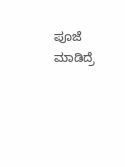ಪೂಜೆ ಮಾಡಿದ್ರೆ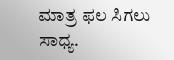ಮಾತ್ರ ಫಲ ಸಿಗಲು ಸಾಧ್ಯ.